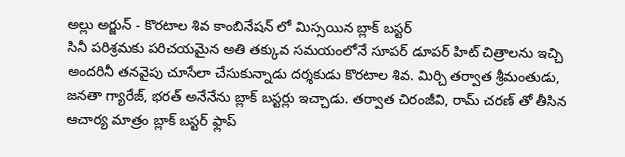అల్లు అర్జున్ - కొరటాల శివ కాంబినేషన్ లో మిస్సయిన బ్లాక్ బస్టర్
సినీ పరిశ్రమకు పరిచయమైన అతి తక్కువ సమయంలోనే సూపర్ డూపర్ హిట్ చిత్రాలను ఇచ్చి అందరినీ తనవైపు చూసేలా చేసుకున్నాడు దర్శకుడు కొరటాల శివ. మిర్చి తర్వాత శ్రీమంతుడు, జనతా గ్యారేజ్, భరత్ అనేనేను బ్లాక్ బస్టర్లు ఇచ్చాడు. తర్వాత చిరంజీవి, రామ్ చరణ్ తో తీసిన ఆచార్య మాత్రం బ్లాక్ బస్టర్ ఫ్లాప్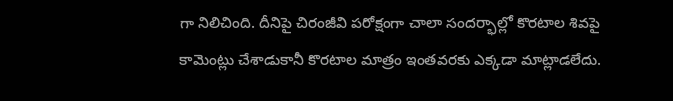గా నిలిచింది. దీనిపై చిరంజీవి పరోక్షంగా చాలా సందర్భాల్లో కొరటాల శివపై కామెంట్లు చేశాడుకానీ కొరటాల మాత్రం ఇంతవరకు ఎక్కడా మాట్లాడలేదు.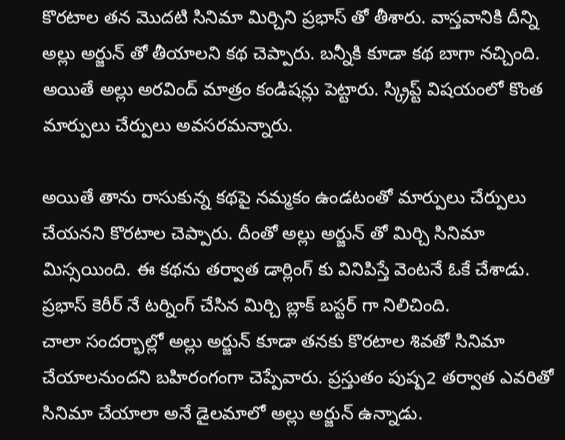కొరటాల తన మొదటి సినిమా మిర్చిని ప్రభాస్ తో తీశారు. వాస్తవానికి దీన్ని అల్లు అర్జున్ తో తీయాలని కథ చెప్పారు. బన్నీకి కూడా కథ బాగా నచ్చింది. అయితే అల్లు అరవింద్ మాత్రం కండిషన్లు పెట్టారు. స్క్రిప్ట్ విషయంలో కొంత మార్పులు చేర్పులు అవసరమన్నారు.

అయితే తాను రాసుకున్న కథపై నమ్మకం ఉండటంతో మార్పులు చేర్పులు చేయనని కొరటాల చెప్పారు. దీంతో అల్లు అర్జున్ తో మిర్చి సినిమా మిస్సయింది. ఈ కథను తర్వాత డార్లింగ్ కు వినిపిస్తే వెంటనే ఓకే చేశాడు. ప్రభాస్ కెరీర్ నే టర్నింగ్ చేసిన మిర్చి బ్లాక్ బస్టర్ గా నిలిచింది.
చాలా సందర్భాల్లో అల్లు అర్జున్ కూడా తనకు కొరటాల శివతో సినిమా చేయాలనుందని బహిరంగంగా చెప్పేవారు. ప్రస్తుతం పుష్ప2 తర్వాత ఎవరితో సినిమా చేయాలా అనే డైలమాలో అల్లు అర్జున్ ఉన్నాడు.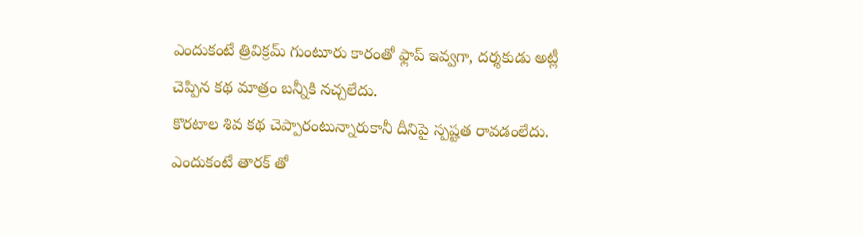ఎందుకంటే త్రివిక్రమ్ గుంటూరు కారంతో ఫ్లాప్ ఇవ్వగా, దర్శకుడు అట్లీ చెప్పిన కథ మాత్రం బన్నీకి నచ్చలేదు.
కొరటాల శివ కథ చెప్పారంటున్నారుకానీ దీనిపై స్పష్టత రావడంలేదు. ఎందుకంటే తారక్ తో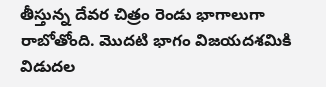తీస్తున్న దేవర చిత్రం రెండు భాగాలుగా రాబోతోంది. మొదటి భాగం విజయదశమికి విడుదల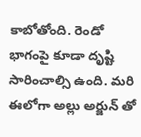కాబోతోంది. రెండో భాగంపై కూడా దృష్టి సారించాల్సి ఉంది. మరి ఈలోగా అల్లు అర్జున్ తో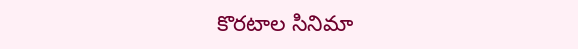కొరటాల సినిమా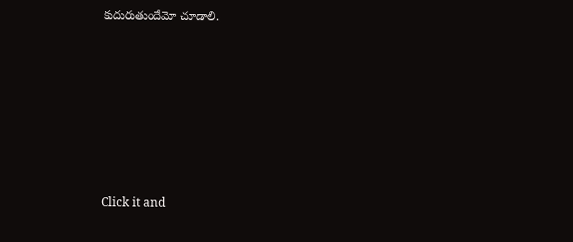కుదురుతుందేమో చూడాలి.












Click it and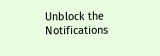Unblock the Notifications